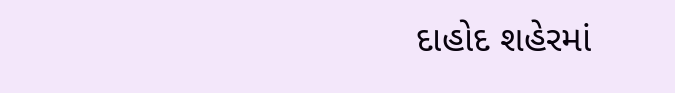દાહોદ શહેરમાં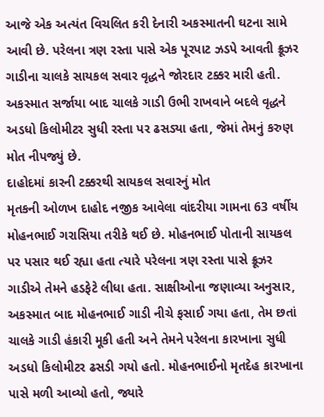આજે એક અત્યંત વિચલિત કરી દેનારી અકસ્માતની ઘટના સામે આવી છે. પરેલના ત્રણ રસ્તા પાસે એક પૂરપાટ ઝડપે આવતી ક્રૂઝર ગાડીના ચાલકે સાયકલ સવાર વૃદ્ધને જોરદાર ટક્કર મારી હતી. અકસ્માત સર્જાયા બાદ ચાલકે ગાડી ઉભી રાખવાને બદલે વૃદ્ધને અડધો કિલોમીટર સુધી રસ્તા પર ઢસડ્યા હતા, જેમાં તેમનું કરુણ મોત નીપજ્યું છે.
દાહોદમાં કારની ટક્કરથી સાયકલ સવારનું મોત
મૃતકની ઓળખ દાહોદ નજીક આવેલા વાંદરીયા ગામના 63 વર્ષીય મોહનભાઈ ગરાસિયા તરીકે થઈ છે. મોહનભાઈ પોતાની સાયકલ પર પસાર થઈ રહ્યા હતા ત્યારે પરેલના ત્રણ રસ્તા પાસે ક્રૂઝર ગાડીએ તેમને હડફેટે લીધા હતા. સાક્ષીઓના જણાવ્યા અનુસાર, અકસ્માત બાદ મોહનભાઈ ગાડી નીચે ફસાઈ ગયા હતા, તેમ છતાં ચાલકે ગાડી હંકારી મૂકી હતી અને તેમને પરેલના કારખાના સુધી અડધો કિલોમીટર ઢસડી ગયો હતો. મોહનભાઈનો મૃતદેહ કારખાના પાસે મળી આવ્યો હતો, જ્યારે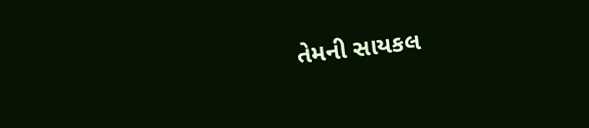તેમની સાયકલ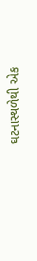ઘટનાસ્થળેથી એક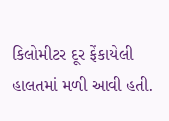કિલોમીટર દૂર ફેંકાયેલી હાલતમાં મળી આવી હતી.